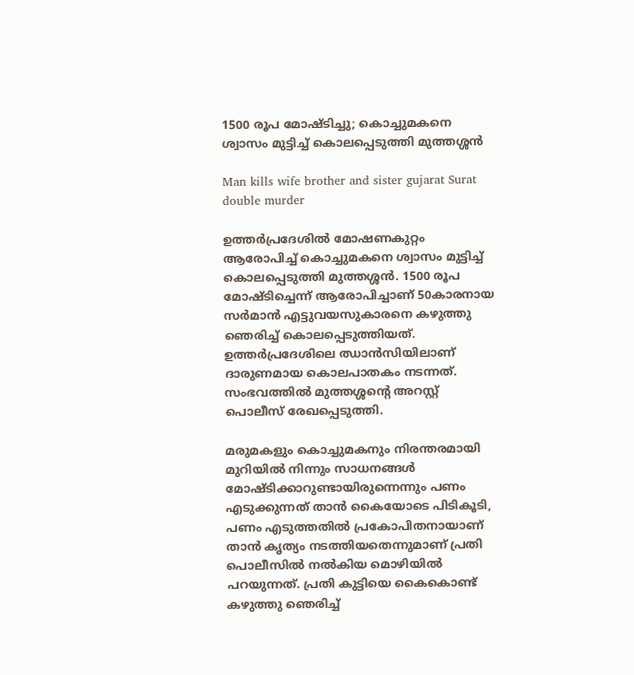1500 രൂപ മോഷ്ടിച്ചു; കൊച്ചുമകനെ ശ്വാസം മുട്ടിച്ച് കൊലപ്പെടുത്തി മുത്തശ്ശന്‍

Man kills wife brother and sister gujarat Surat double murder

ഉത്തര്‍പ്രദേശില്‍ മോഷണകുറ്റം ആരോപിച്ച് കൊച്ചുമകനെ ശ്വാസം മുട്ടിച്ച് കൊലപ്പെടുത്തി മുത്തശ്ശന്‍. 1500 രൂപ മോഷ്ടിച്ചെന്ന് ആരോപിച്ചാണ് 50കാരനായ സര്‍മാന്‍ എട്ടുവയസുകാരനെ കഴുത്തു ഞെരിച്ച് കൊലപ്പെടുത്തിയത്. ഉത്തര്‍പ്രദേശിലെ ഝാന്‍സിയിലാണ് ദാരുണമായ കൊലപാതകം നടന്നത്. സംഭവത്തില്‍ മുത്തശ്ശന്റെ അറസ്റ്റ് പൊലീസ് രേഖപ്പെടുത്തി.

മരുമകളും കൊച്ചുമകനും നിരന്തരമായി മുറിയില്‍ നിന്നും സാധനങ്ങള്‍ മോഷ്ടിക്കാറുണ്ടായിരുന്നെന്നും പണം എടുക്കുന്നത് താന്‍ കൈയോടെ പിടികൂടി, പണം എടുത്തതില്‍ പ്രകോപിതനായാണ് താന്‍ കൃത്യം നടത്തിയതെന്നുമാണ് പ്രതി പൊലീസില്‍ നല്‍കിയ മൊഴിയില്‍ പറയുന്നത്. പ്രതി കുട്ടിയെ കൈകൊണ്ട് കഴുത്തു ഞെരിച്ച്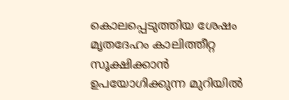കൊലപ്പെടുത്തിയ ശേഷം മൃതദേഹം കാലിത്തീറ്റ സൂക്ഷിക്കാന്‍ ഉപയോഗിക്കുന്ന മുറിയില്‍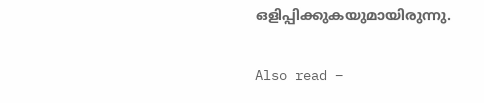ഒളിപ്പിക്കുകയുമായിരുന്നു.

Also read –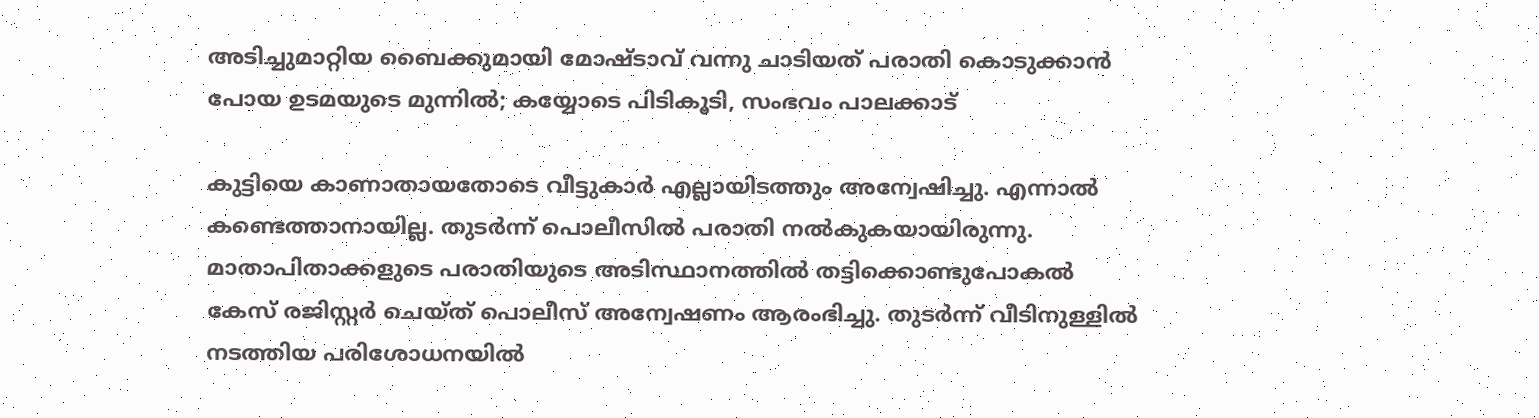അടിച്ചുമാറ്റിയ ബൈക്കുമായി മോഷ്ടാവ് വന്നു ചാടിയത് പരാതി കൊടുക്കാൻ പോയ ഉടമയുടെ മുന്നിൽ; കയ്യോടെ പിടികൂടി, സംഭവം പാലക്കാട്

കുട്ടിയെ കാണാതായതോടെ വീട്ടുകാര്‍ എല്ലായിടത്തും അന്വേഷിച്ചു. എന്നാല്‍ കണ്ടെത്താനായില്ല. തുടര്‍ന്ന് പൊലീസില്‍ പരാതി നല്‍കുകയായിരുന്നു. മാതാപിതാക്കളുടെ പരാതിയുടെ അടിസ്ഥാനത്തില്‍ തട്ടിക്കൊണ്ടുപോകല്‍ കേസ് രജിസ്റ്റര്‍ ചെയ്ത് പൊലീസ് അന്വേഷണം ആരംഭിച്ചു. തുടര്‍ന്ന് വീടിനുള്ളില്‍ നടത്തിയ പരിശോധനയില്‍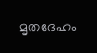മൃതദേഹം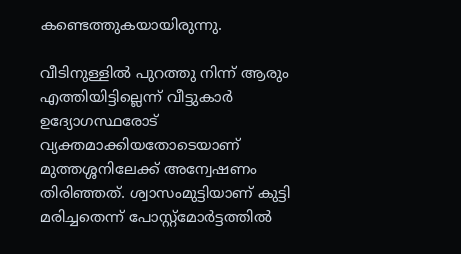കണ്ടെത്തുകയായിരുന്നു.

വീടിനുള്ളില്‍ പുറത്തു നിന്ന് ആരും എത്തിയിട്ടില്ലെന്ന് വീട്ടുകാര്‍ ഉദ്യോഗസ്ഥരോട് വ്യക്തമാക്കിയതോടെയാണ് മുത്തശ്ശനിലേക്ക് അന്വേഷണം തിരിഞ്ഞത്. ശ്വാസംമുട്ടിയാണ് കുട്ടി മരിച്ചതെന്ന് പോസ്റ്റ്‌മോര്‍ട്ടത്തില്‍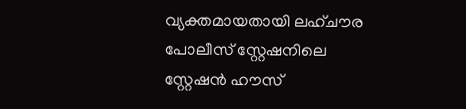വ്യക്തമായതായി ലഹ്ചൗര പോലീസ് സ്റ്റേഷനിലെ സ്റ്റേഷന്‍ ഹൗസ്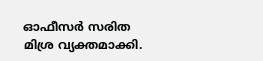ഓഫീസര്‍ സരിത മിശ്ര വ്യക്തമാക്കി.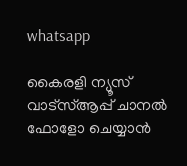whatsapp

കൈരളി ന്യൂസ് വാട്‌സ്ആപ്പ് ചാനല്‍ ഫോളോ ചെയ്യാന്‍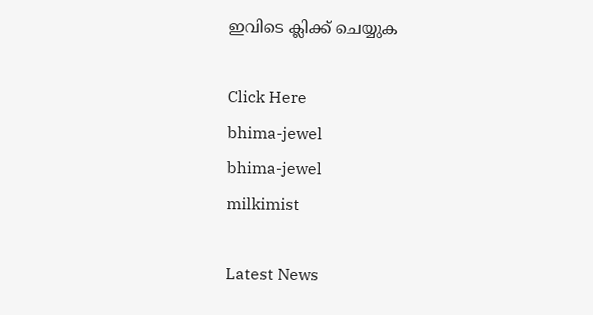ഇവിടെ ക്ലിക്ക് ചെയ്യുക

Click Here
bhima-jewel
bhima-jewel
milkimist

Latest News